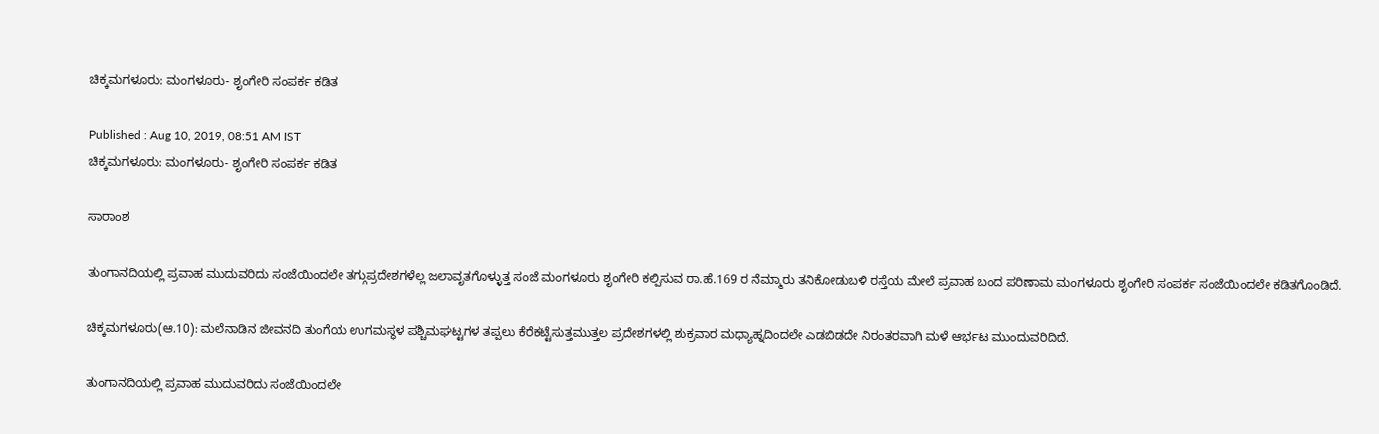ಚಿಕ್ಕಮಗಳೂರು: ಮಂಗಳೂರು- ಶೃಂಗೇರಿ ಸಂಪರ್ಕ ಕಡಿತ

Published : Aug 10, 2019, 08:51 AM IST
ಚಿಕ್ಕಮಗಳೂರು: ಮಂಗಳೂರು- ಶೃಂಗೇರಿ ಸಂಪರ್ಕ ಕಡಿತ

ಸಾರಾಂಶ

ತುಂಗಾನದಿಯಲ್ಲಿ ಪ್ರವಾಹ ಮುದುವರಿದು ಸಂಜೆಯಿಂದಲೇ ತಗ್ಗುಪ್ರದೇಶಗಳೆಲ್ಲ ಜಲಾವೃತಗೊಳ್ಳುತ್ತ ಸಂಜೆ ಮಂಗಳೂರು ಶೃಂಗೇರಿ ಕಲ್ಪಿಸುವ ರಾ.ಹೆ.169 ರ ನೆಮ್ಮಾರು ತನಿಕೋಡುಬಳಿ ರಸ್ತೆಯ ಮೇಲೆ ಪ್ರವಾಹ ಬಂದ ಪರಿಣಾಮ ಮಂಗಳೂರು ಶೃಂಗೇರಿ ಸಂಪರ್ಕ ಸಂಜೆಯಿಂದಲೇ ಕಡಿತಗೊಂಡಿದೆ.

ಚಿಕ್ಕಮಗಳೂರು(ಆ.10): ಮಲೆನಾಡಿನ ಜೀವನದಿ ತುಂಗೆಯ ಉಗಮಸ್ಥಳ ಪಶ್ಚಿಮಘಟ್ಟಗಳ ತಪ್ಪಲು ಕೆರೆಕಟ್ಟೆಸುತ್ತಮುತ್ತಲ ಪ್ರದೇಶಗಳಲ್ಲಿ ಶುಕ್ರವಾರ ಮಧ್ಯಾಹ್ನದಿಂದಲೇ ಎಡಬಿಡದೇ ನಿರಂತರವಾಗಿ ಮಳೆ ಆರ್ಭಟ ಮುಂದುವರಿದಿದೆ.

ತುಂಗಾನದಿಯಲ್ಲಿ ಪ್ರವಾಹ ಮುದುವರಿದು ಸಂಜೆಯಿಂದಲೇ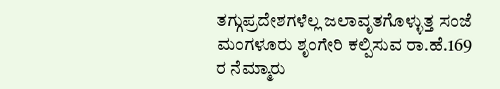ತಗ್ಗುಪ್ರದೇಶಗಳೆಲ್ಲ ಜಲಾವೃತಗೊಳ್ಳುತ್ತ ಸಂಜೆ ಮಂಗಳೂರು ಶೃಂಗೇರಿ ಕಲ್ಪಿಸುವ ರಾ.ಹೆ.169 ರ ನೆಮ್ಮಾರು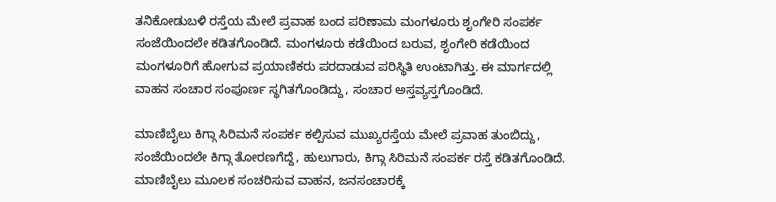ತನಿಕೋಡುಬಳಿ ರಸ್ತೆಯ ಮೇಲೆ ಪ್ರವಾಹ ಬಂದ ಪರಿಣಾಮ ಮಂಗಳೂರು ಶೃಂಗೇರಿ ಸಂಪರ್ಕ ಸಂಜೆಯಿಂದಲೇ ಕಡಿತಗೊಂಡಿದೆ. ಮಂಗಳೂರು ಕಡೆಯಿಂದ ಬರುವ, ಶೃಂಗೇರಿ ಕಡೆಯಿಂದ ಮಂಗಳೂರಿಗೆ ಹೋಗುವ ಪ್ರಯಾಣಿಕರು ಪರದಾಡುವ ಪರಿಸ್ಥಿತಿ ಉಂಟಾಗಿತ್ತು. ಈ ಮಾರ್ಗದಲ್ಲಿ ವಾಹನ ಸಂಚಾರ ಸಂಪೂರ್ಣ ಸ್ಥಗಿತಗೊಂಡಿದ್ದು, ಸಂಚಾರ ಅಸ್ತವ್ಯಸ್ತಗೊಂಡಿದೆ.

ಮಾಣಿಬೈಲು ಕಿಗ್ಗಾ ಸಿರಿಮನೆ ಸಂಪರ್ಕ ಕಲ್ಪಿಸುವ ಮುಖ್ಯರಸ್ತೆಯ ಮೇಲೆ ಪ್ರವಾಹ ತುಂಬಿದ್ದು, ಸಂಜೆಯಿಂದಲೇ ಕಿಗ್ಗಾ ತೋರಣಗೆದ್ದೆ, ಹುಲುಗಾರು, ಕಿಗ್ಗಾ ಸಿರಿಮನೆ ಸಂಪರ್ಕ ರಸ್ತೆ ಕಡಿತಗೊಂಡಿದೆ. ಮಾಣಿಬೈಲು ಮೂಲಕ ಸಂಚರಿಸುವ ವಾಹನ, ಜನಸಂಚಾರಕ್ಕೆ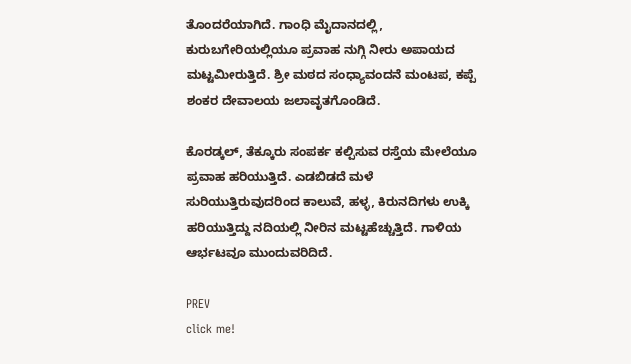ತೊಂದರೆಯಾಗಿದೆ. ಗಾಂಧಿ ಮೈದಾನದಲ್ಲಿ, ಕುರುಬಗೇರಿಯಲ್ಲಿಯೂ ಪ್ರವಾಹ ನುಗ್ಗಿ ನೀರು ಅಪಾಯದ ಮಟ್ಟಮೀರುತ್ತಿದೆ. ಶ್ರೀ ಮಠದ ಸಂಧ್ಯಾವಂದನೆ ಮಂಟಪ, ಕಪ್ಪೆ ಶಂಕರ ದೇವಾಲಯ ಜಲಾವೃತಗೊಂಡಿದೆ.

ಕೊರಡ್ಕಲ್‌, ತೆಕ್ಕೂರು ಸಂಪರ್ಕ ಕಲ್ಪಿಸುವ ರಸ್ತೆಯ ಮೇಲೆಯೂ ಪ್ರವಾಹ ಹರಿಯುತ್ತಿದೆ. ಎಡಬಿಡದೆ ಮಳೆ ಸುರಿಯುತ್ತಿರುವುದರಿಂದ ಕಾಲುವೆ, ಹಳ್ಳ, ಕಿರುನದಿಗಳು ಉಕ್ಕಿ ಹರಿಯುತ್ತಿದ್ದು ನದಿಯಲ್ಲಿ ನೀರಿನ ಮಟ್ಟಹೆಚ್ಚುತ್ತಿದೆ. ಗಾಳಿಯ ಆರ್ಭಟವೂ ಮುಂದುವರಿದಿದೆ.

PREV
click me!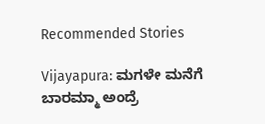Recommended Stories

Vijayapura: ಮಗಳೇ ಮನೆಗೆ ಬಾರಮ್ಮಾ ಅಂದ್ರೆ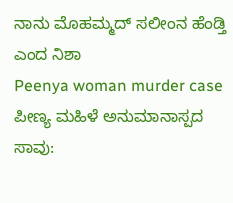ನಾನು ಮೊಹಮ್ಮದ್ ಸಲೀಂನ ಹೆಂಡ್ತಿ ಎಂದ ನಿಶಾ
Peenya woman murder case ಪೀಣ್ಯ ಮಹಿಳೆ ಅನುಮಾನಾಸ್ಪದ ಸಾವು: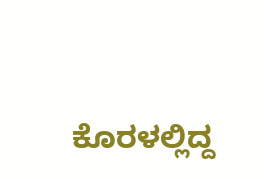ಕೊರಳಲ್ಲಿದ್ದ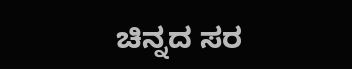ಚಿನ್ನದ ಸರ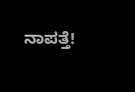ನಾಪತ್ತೆ!